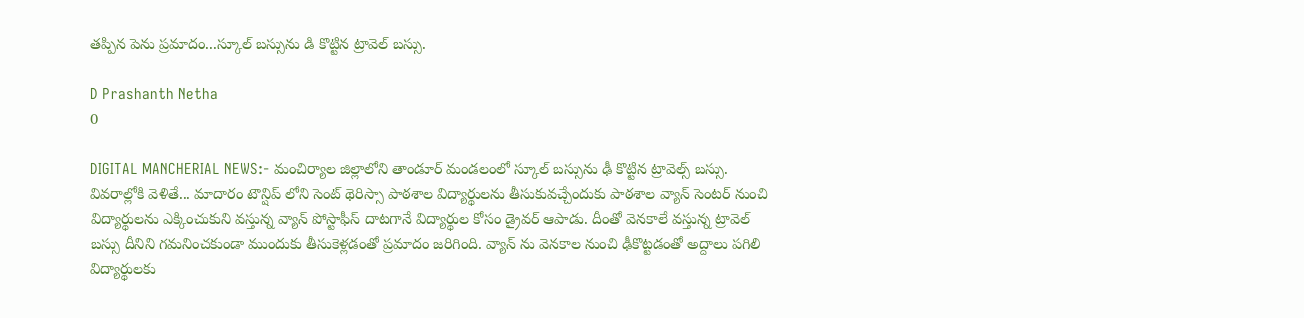తప్పిన పెను ప్రమాదం...స్కూల్ బస్సును డి కొట్టిన ట్రావెల్ బస్సు.

D Prashanth Netha
0

DIGITAL MANCHERIAL NEWS:- మంచిర్యాల జిల్లాలోని తాండూర్ మండలంలో స్కూల్ బస్సును ఢీ కొట్టిన ట్రావెల్స్ బస్సు. వివరాల్లోకి వెళితే... మాదారం టౌన్షిప్ లోని సెంట్ థెరిస్సా పాఠశాల విద్యార్థులను తీసుకువచ్చేందుకు పాఠశాల వ్యాన్ సెంటర్ నుంచి విద్యార్థులను ఎక్కించుకుని వస్తున్న వ్యాన్ పోస్టాఫీస్ దాటగానే విద్యార్థుల కోసం డ్రైవర్ ఆపాడు. దీంతో వెనకాలే వస్తున్న ట్రావెల్ బస్సు దీనిని గమనించకుండా ముందుకు తీసుకెళ్లడంతో ప్రమాదం జరిగింది. వ్యాన్ ను వెనకాల నుంచి ఢీకొట్టడంతో అద్దాలు పగిలి విద్యార్థులకు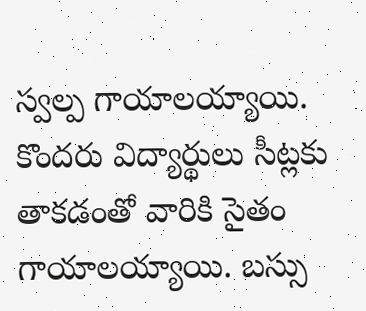స్వల్ప గాయాలయ్యాయి. కొందరు విద్యార్థులు సీట్లకు తాకడంతో వారికి సైతం గాయాలయ్యాయి. బస్సు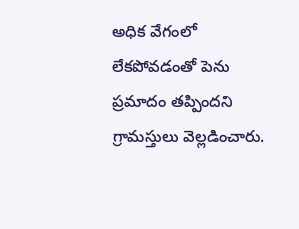అధిక వేగంలో లేకపోవడంతో పెను ప్రమాదం తప్పిందని గ్రామస్తులు వెల్లడించారు.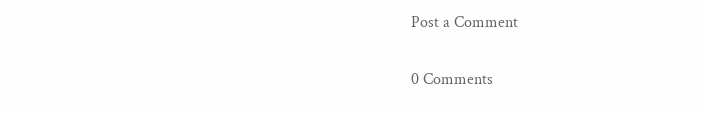Post a Comment

0 Comments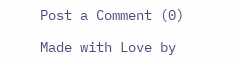Post a Comment (0)

Made with Love by